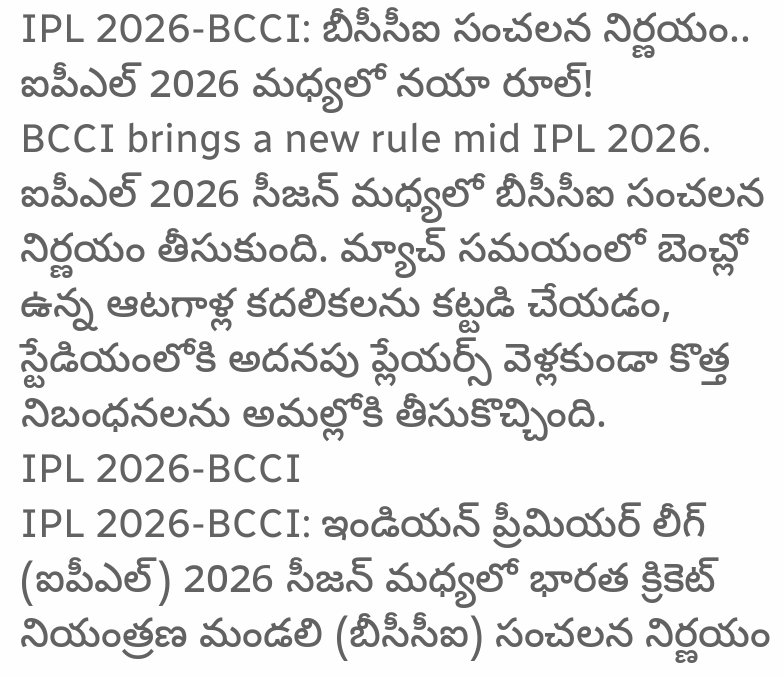IPL 2026-BCCI: బీసీసీఐ సంచలన నిర్ణయం.. ఐపీఎల్ 2026 మధ్యలో నయా రూల్!
BCCI brings a new rule mid IPL 2026. ఐపీఎల్ 2026 సీజన్ మధ్యలో బీసీసీఐ సంచలన నిర్ణయం తీసుకుంది. మ్యాచ్ సమయంలో బెంచ్లో ఉన్న ఆటగాళ్ల కదలికలను కట్టడి చేయడం, స్టేడియంలోకి అదనపు ప్లేయర్స్ వెళ్లకుండా కొత్త నిబంధనలను అమల్లోకి తీసుకొచ్చింది.
IPL 2026-BCCI
IPL 2026-BCCI: ఇండియన్ ప్రీమియర్ లీగ్ (ఐపీఎల్) 2026 సీజన్ మధ్యలో భారత క్రికెట్ నియంత్రణ మండలి (బీసీసీఐ) సంచలన నిర్ణయం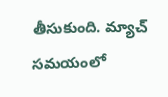తీసుకుంది. మ్యాచ్ సమయంలో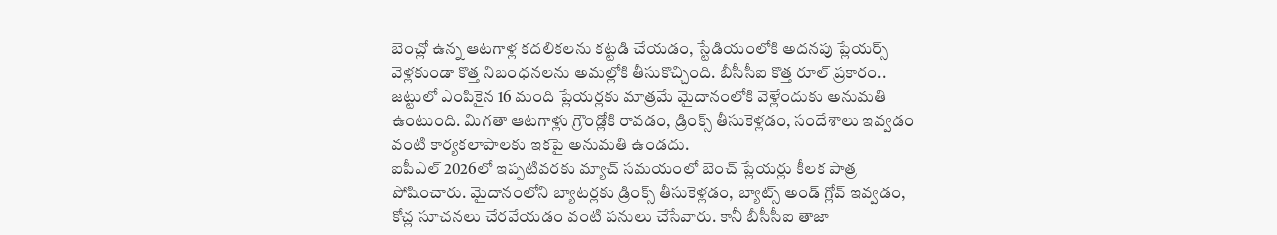బెంచ్లో ఉన్న ఆటగాళ్ల కదలికలను కట్టడి చేయడం, స్టేడియంలోకి అదనపు ప్లేయర్స్ వెళ్లకుండా కొత్త నిబంధనలను అమల్లోకి తీసుకొచ్చింది. బీసీసీఐ కొత్త రూల్ ప్రకారం.. జట్టులో ఎంపికైన 16 మంది ప్లేయర్లకు మాత్రమే మైదానంలోకి వెళ్లేందుకు అనుమతి ఉంటుంది. మిగతా ఆటగాళ్లు గ్రౌండ్లోకి రావడం, డ్రింక్స్ తీసుకెళ్లడం, సందేశాలు ఇవ్వడం వంటి కార్యకలాపాలకు ఇకపై అనుమతి ఉండదు.
ఐపీఎల్ 2026లో ఇప్పటివరకు మ్యాచ్ సమయంలో బెంచ్ ప్లేయర్లు కీలక పాత్ర పోషించారు. మైదానంలోని బ్యాటర్లకు డ్రింక్స్ తీసుకెళ్లడం, బ్యాట్స్ అండ్ గ్లోవ్ ఇవ్వడం, కోచ్ల సూచనలు చేరవేయడం వంటి పనులు చేసేవారు. కానీ బీసీసీఐ తాజా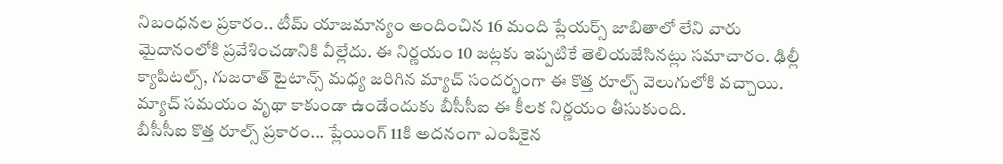నిబంధనల ప్రకారం.. టీమ్ యాజమాన్యం అందించిన 16 మంది ప్లేయర్స్ జాబితాలో లేని వారు మైదానంలోకి ప్రవేశించడానికి వీల్లేదు. ఈ నిర్ణయం 10 జట్లకు ఇప్పటికే తెలియజేసినట్లు సమాచారం. ఢిల్లీ క్యాపిటల్స్, గుజరాత్ టైటాన్స్ మధ్య జరిగిన మ్యాచ్ సందర్భంగా ఈ కొత్త రూల్స్ వెలుగులోకి వచ్చాయి. మ్యాచ్ సమయం వృథా కాకుండా ఉండేందుకు బీసీసీఐ ఈ కీలక నిర్ణయం తీసుకుంది.
బీసీసీఐ కొత్త రూల్స్ ప్రకారం... ప్లేయింగ్ 11కి అదనంగా ఎంపికైన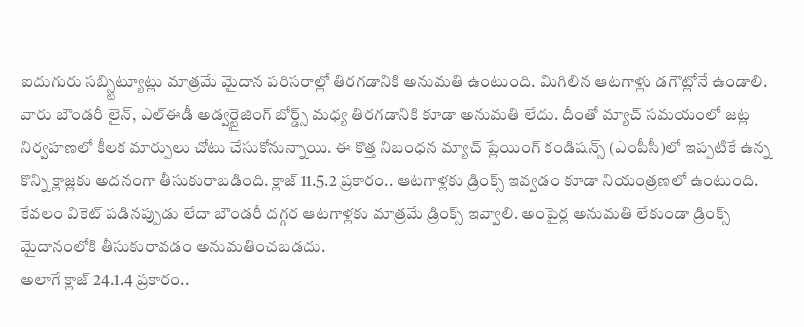ఐదుగురు సబ్స్టిట్యూట్లు మాత్రమే మైదాన పరిసరాల్లో తిరగడానికి అనుమతి ఉంటుంది. మిగిలిన ఆటగాళ్లు డగౌట్లోనే ఉండాలి. వారు బౌండరీ లైన్, ఎల్ఈడీ అడ్వర్టైజింగ్ బోర్డ్స్ మధ్య తిరగడానికి కూడా అనుమతి లేదు. దీంతో మ్యాచ్ సమయంలో జట్ల నిర్వహణలో కీలక మార్పులు చోటు చేసుకోనున్నాయి. ఈ కొత్త నిబంధన మ్యాచ్ ప్లేయింగ్ కండిషన్స్ (ఎంపీసీ)లో ఇప్పటికే ఉన్న కొన్ని క్లాజ్లకు అదనంగా తీసుకురాబడింది. క్లాజ్ 11.5.2 ప్రకారం.. ఆటగాళ్లకు డ్రింక్స్ ఇవ్వడం కూడా నియంత్రణలో ఉంటుంది. కేవలం వికెట్ పడినప్పుడు లేదా బౌండరీ దగ్గర ఆటగాళ్లకు మాత్రమే డ్రింక్స్ ఇవ్వాలి. అంపైర్ల అనుమతి లేకుండా డ్రింక్స్ మైదానంలోకి తీసుకురావడం అనుమతించబడదు.
అలాగే క్లాజ్ 24.1.4 ప్రకారం..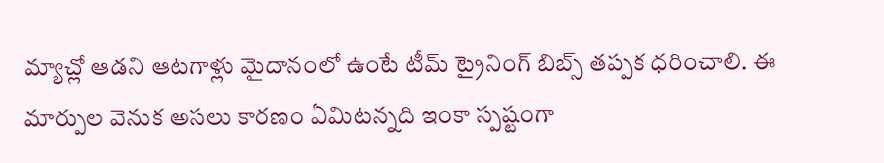మ్యాచ్లో ఆడని ఆటగాళ్లు మైదానంలో ఉంటే టీమ్ ట్రైనింగ్ బిబ్స్ తప్పక ధరించాలి. ఈ మార్పుల వెనుక అసలు కారణం ఏమిటన్నది ఇంకా స్పష్టంగా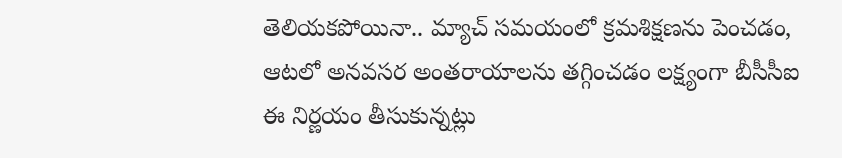తెలియకపోయినా.. మ్యాచ్ సమయంలో క్రమశిక్షణను పెంచడం, ఆటలో అనవసర అంతరాయాలను తగ్గించడం లక్ష్యంగా బీసీసీఐ ఈ నిర్ణయం తీసుకున్నట్లు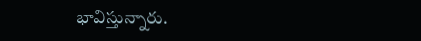భావిస్తున్నారు.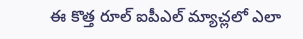ఈ కొత్త రూల్ ఐపీఎల్ మ్యాచ్లలో ఎలా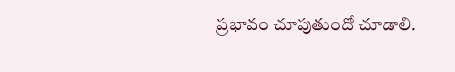ప్రభావం చూపుతుందో చూడాలి.